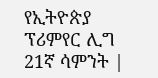የኢትዮጵያ ፕሪምየር ሊግ 21ኛ ሳምንት |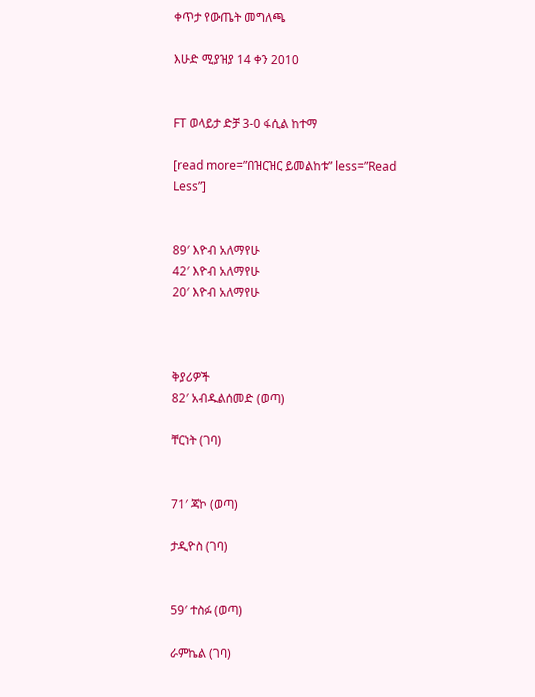ቀጥታ የውጤት መግለጫ

እሁድ ሚያዝያ 14 ቀን 2010


FT ወላይታ ድቻ 3-0 ፋሲል ከተማ

[read more=”በዝርዝር ይመልከቱ” less=”Read Less”]


89′ እዮብ አለማየሁ
42′ እዮብ አለማየሁ
20′ እዮብ አለማየሁ



ቅያሪዎች
82′ አብዱልሰመድ (ወጣ)

ቸርነት (ገባ)


71′ ጃኮ (ወጣ)

ታዲዮስ (ገባ)


59′ ተስፉ (ወጣ)

ራምኬል (ገባ)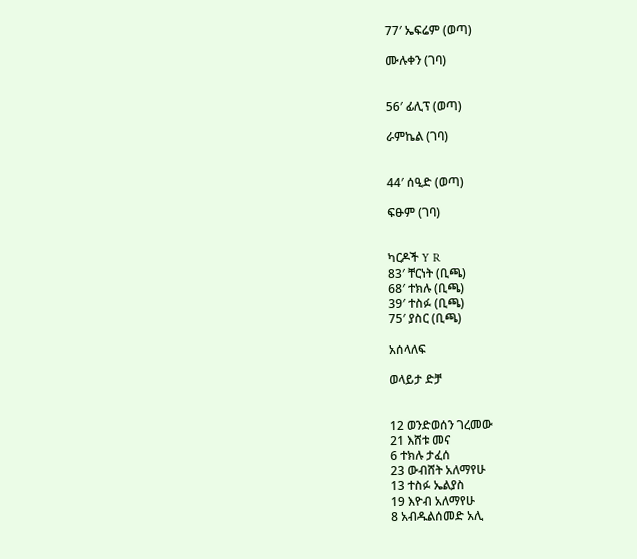77′ ኤፍሬም (ወጣ)

ሙሉቀን (ገባ)


56′ ፊሊፕ (ወጣ)

ራምኬል (ገባ)


44′ ሰዒድ (ወጣ)

ፍፁም (ገባ)


ካርዶች Y R
83′ ቸርነት (ቢጫ)
68′ ተክሉ (ቢጫ)
39′ ተስፉ (ቢጫ)
75′ ያስር (ቢጫ)

አሰላለፍ

ወላይታ ድቻ


12 ወንድወሰን ገረመው
21 እሸቱ መና
6 ተክሉ ታፈሰ
23 ውብሸት አለማየሁ
13 ተስፉ ኤልያስ
19 እዮብ አለማየሁ
8 አብዱልሰመድ አሊ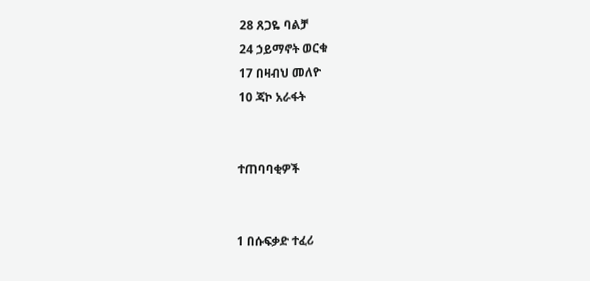28 ጸጋዬ ባልቻ
24 ኃይማኖት ወርቁ
17 በዛብህ መለዮ
10 ጃኮ አራፋት


ተጠባባቂዎች


1 በሱፍቃድ ተፈሪ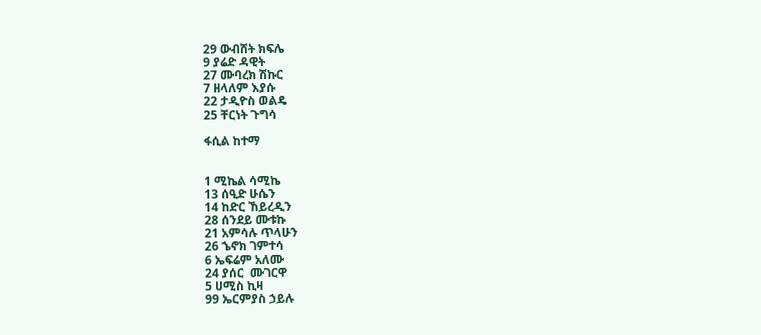29 ውብሸት ክፍሌ
9 ያሬድ ዳዊት
27 ሙባረክ ሽኩር
7 ዘላለም እያሱ
22 ታዲዮስ ወልዴ
25 ቸርነት ጉግሳ

ፋሲል ከተማ


1 ሚኬል ሳሚኬ
13 ሰዒድ ሁሴን
14 ከድር ኸይረዲን
28 ሰንደይ ሙቱኩ
21 አምሳሉ ጥላሁን
26 ኄኖክ ገምተሳ
6 ኤፍሬም አለሙ
24 ያሰር  ሙገርዋ
5 ሀሚስ ኪዛ
99 ኤርምያስ ኃይሉ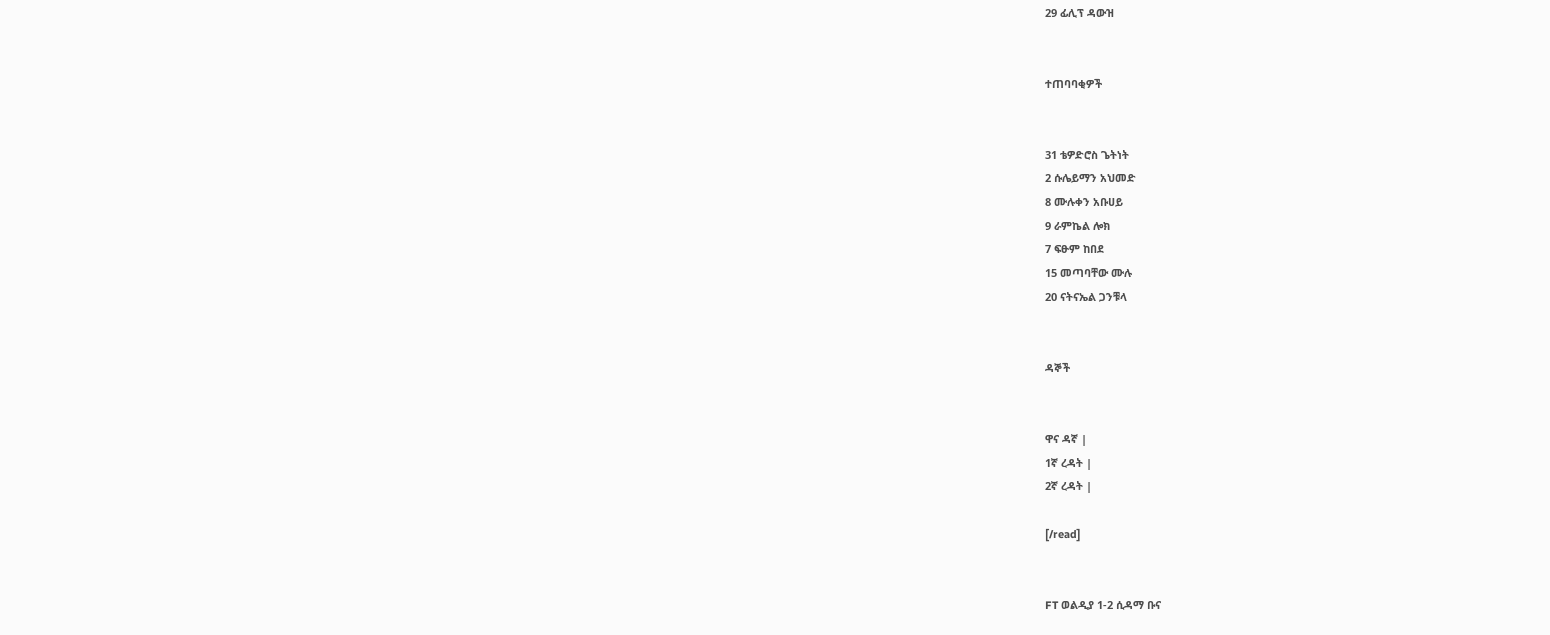29 ፊሊፕ ዳውዝ


ተጠባባቂዎች


31 ቴዎድሮስ ጌትነት
2 ሱሌይማን አህመድ
8 ሙሉቀን አቡሀይ
9 ራምኬል ሎክ
7 ፍፁም ከበደ
15 መጣባቸው ሙሉ
20 ናትናኤል ጋንቹላ


ዳኞች


ዋና ዳኛ |
1ኛ ረዳት |
2ኛ ረዳት |

[/read]


FT ወልዲያ 1-2 ሲዳማ ቡና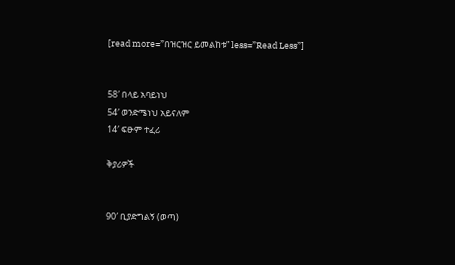[read more=”በዝርዝር ይመልከቱ” less=”Read Less”]


58′ በላይ አባይነህ
54′ ወንድሜነህ አይናለም
14′ ፍፁም ተፈሪ

ቅያሪዎች


90′ ቢያድግልኝ (ወጣ)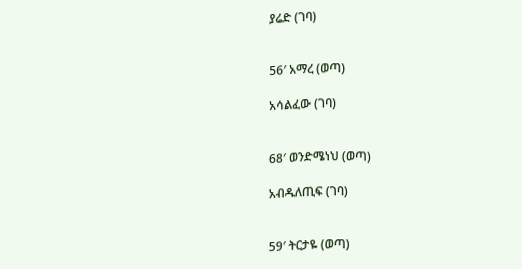ያሬድ (ገባ)


56′ አማረ (ወጣ)

አሳልፈው (ገባ)


68′ ወንድሜነህ (ወጣ)

አብዱለጢፍ (ገባ)


59′ ትርታዬ (ወጣ)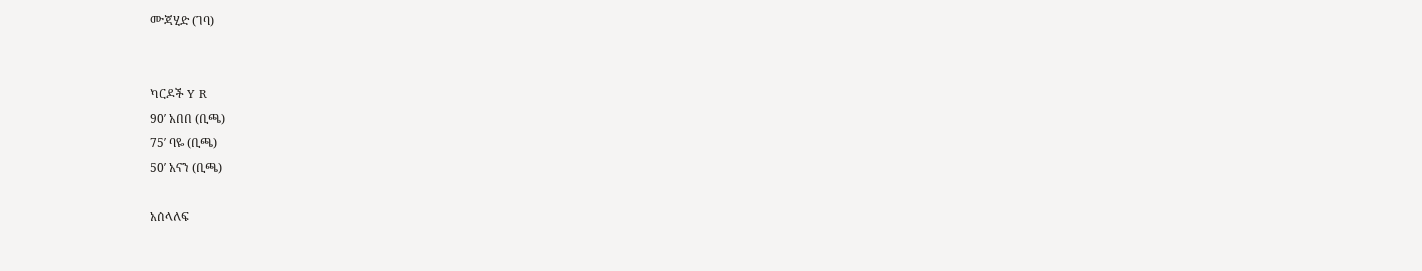ሙጃሂድ (ገባ)


ካርዶች Y R
90′ አበበ (ቢጫ)
75′ ባዬ (ቢጫ)
50′ አናን (ቢጫ)

አሰላለፍ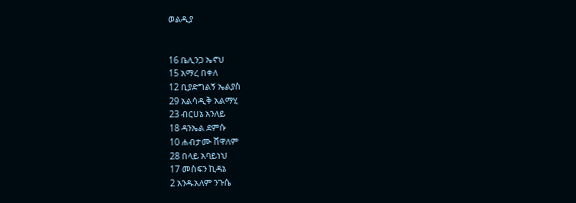ወልዲያ


16 ቤሊንጋ ኤኖህ
15 አማረ በቀለ
12 ቢያድግልኝ ኤልያስ
29 አልሳዲቅ አልማሂ
23 ብርሀኔ አንለይ
18 ዳንኤል ደምሱ
10 ሐብታሙ ሸዋለም
28 በላይ አባይነህ
17 መስፍን ኪዳኔ
2 አንዱአለም ንጉሴ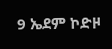9 ኤደም ኮድዞ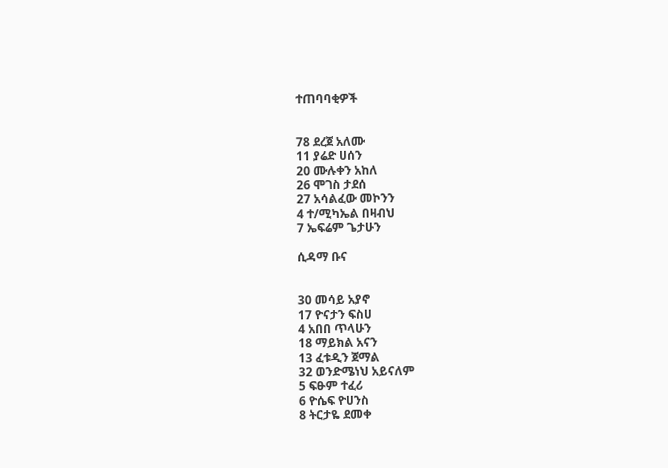ተጠባባቂዎች


78 ደረጀ አለሙ
11 ያሬድ ሀሰን
20 ሙሉቀን አከለ
26 ሞገስ ታደሰ
27 አሳልፈው መኮንን
4 ተ/ሚካኤል በዛብህ
7 ኤፍሬም ጌታሁን

ሲዳማ ቡና


30 መሳይ አያኖ
17 ዮናታን ፍስሀ
4 አበበ ጥላሁን
18 ማይክል አናን
13 ፈቱዲን ጀማል
32 ወንድሜነህ አይናለም
5 ፍፁም ተፈሪ
6 ዮሴፍ ዮሀንስ
8 ትርታዬ ደመቀ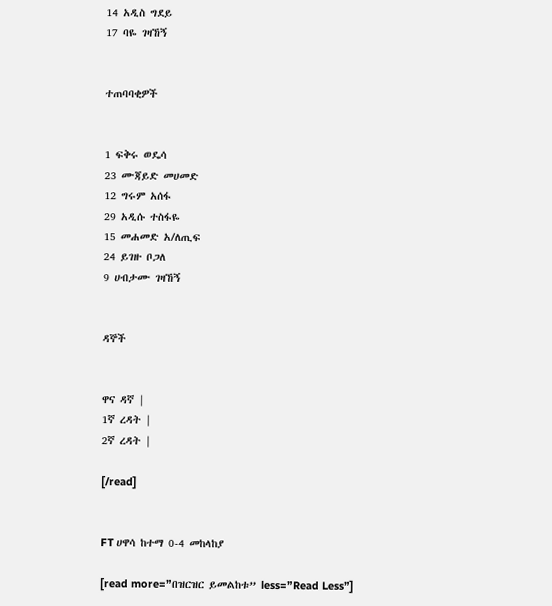14 አዲስ ግደይ
17 ባዬ ገዛኸኝ


ተጠባባቂዎች


1 ፍቅሩ ወዴሳ
23 ሙጃይድ መሀመድ
12 ግሩም አሰፋ
29 አዲሱ ተስፋዬ
15 መሐመድ አ/ለጢፍ
24 ይገዙ ቦጋለ
9 ሀብታሙ ገዛኸኝ


ዳኞች


ዋና ዳኛ |
1ኛ ረዳት |
2ኛ ረዳት |

[/read]


FT ሀዋሳ ከተማ 0-4 መከላከያ

[read more=”በዝርዝር ይመልከቱ” less=”Read Less”]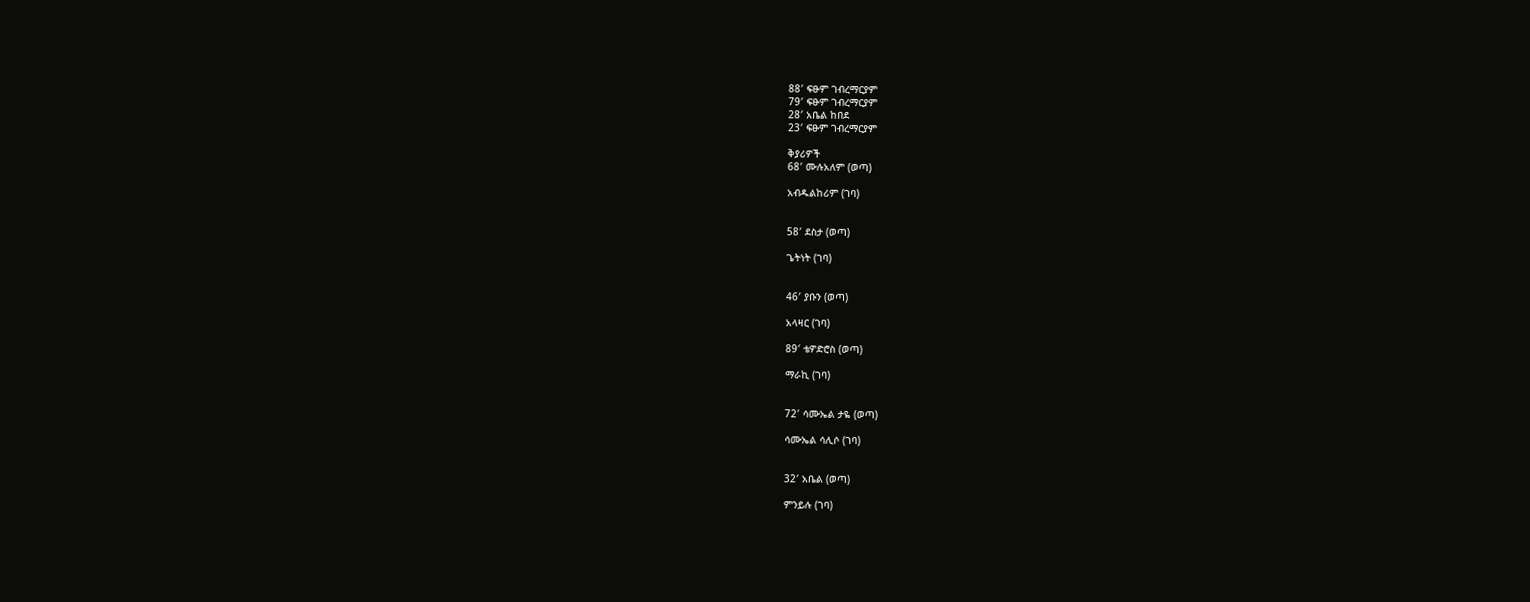88′ ፍፁም ገብረማርያም
79′ ፍፁም ገብረማርያም
28′ አቤል ከበደ
23′ ፍፁም ገብረማርያም

ቅያሪዎች
68′ ሙሉአለም (ወጣ)

አብዱልከሪም (ገባ)


58′ ደስታ (ወጣ)

ጌትነት (ገባ)


46′ ያቡን (ወጣ)

አላዛር (ገባ)

89′ ቴዎድሮስ (ወጣ)

ማራኪ (ገባ)


72′ ሳሙኤል ታዬ (ወጣ)

ሳሙኤል ሳሊሶ (ገባ)


32′ አቤል (ወጣ)

ምንይሉ (ገባ)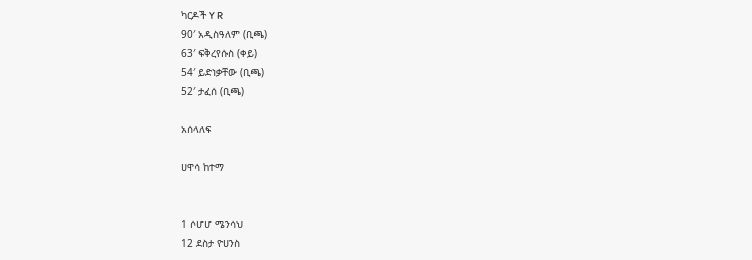ካርዶች Y R
90′ አዲስዓለም (ቢጫ)
63′ ፍቅረየሱስ (ቀይ)
54′ ይድነቃቸው (ቢጫ)
52′ ታፈሰ (ቢጫ)

አሰላለፍ

ሀዋሳ ከተማ


1 ሶሆሆ ሜንሳህ
12 ደስታ ዮሀንስ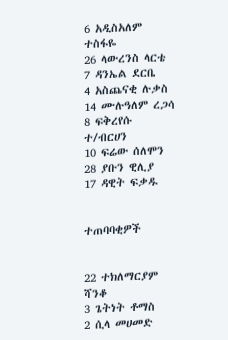6 አዲስአለም ተስፋዬ
26 ላውረንስ ላርቴ
7 ዳንኤል ደርቤ
4 አስጨናቂ ሉቃስ
14 ሙሉዓለም ረጋሳ
8 ፍቅረየሱ ተ/ብርሀን
10 ፍሬው ሰለሞን
28 ያቡን ዊሊያ
17 ዳዊት ፍቃዱ


ተጠባባቂዎች


22 ተክለማርያም ሻንቆ
3 ጌትነት ቶማስ
2 ሲላ መሀመድ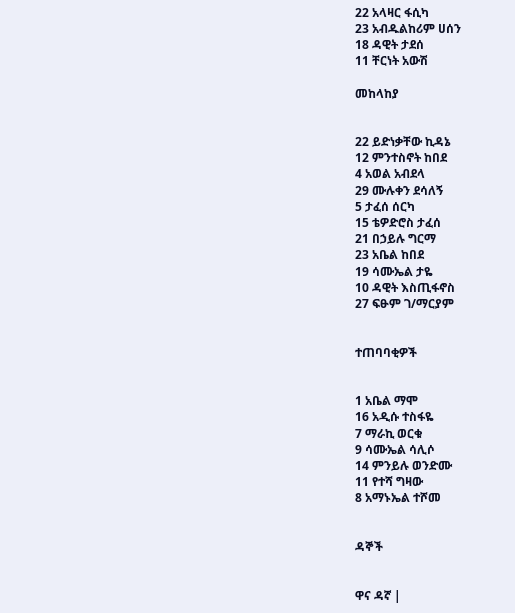22 አላዛር ፋሲካ
23 አብዱልከሪም ሀሰን
18 ዳዊት ታደሰ
11 ቸርነት አውሽ

መከላከያ


22 ይድነቃቸው ኪዳኔ
12 ምንተስኖት ከበደ
4 አወል አብደላ
29 ሙሉቀን ደሳለኝ
5 ታፈሰ ሰርካ
15 ቴዎድሮስ ታፈሰ
21 በኃይሉ ግርማ
23 አቤል ከበደ
19 ሳሙኤል ታዬ
10 ዳዊት እስጢፋኖስ
27 ፍፁም ገ/ማርያም


ተጠባባቂዎች


1 አቤል ማሞ
16 አዲሱ ተስፋዬ
7 ማራኪ ወርቁ
9 ሳሙኤል ሳሊሶ
14 ምንይሉ ወንድሙ
11 የተሻ ግዛው
8 አማኑኤል ተሾመ


ዳኞች


ዋና ዳኛ |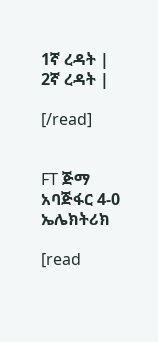1ኛ ረዳት |
2ኛ ረዳት |

[/read]


FT ጅማ አባጅፋር 4-0 ኤሌክትሪክ

[read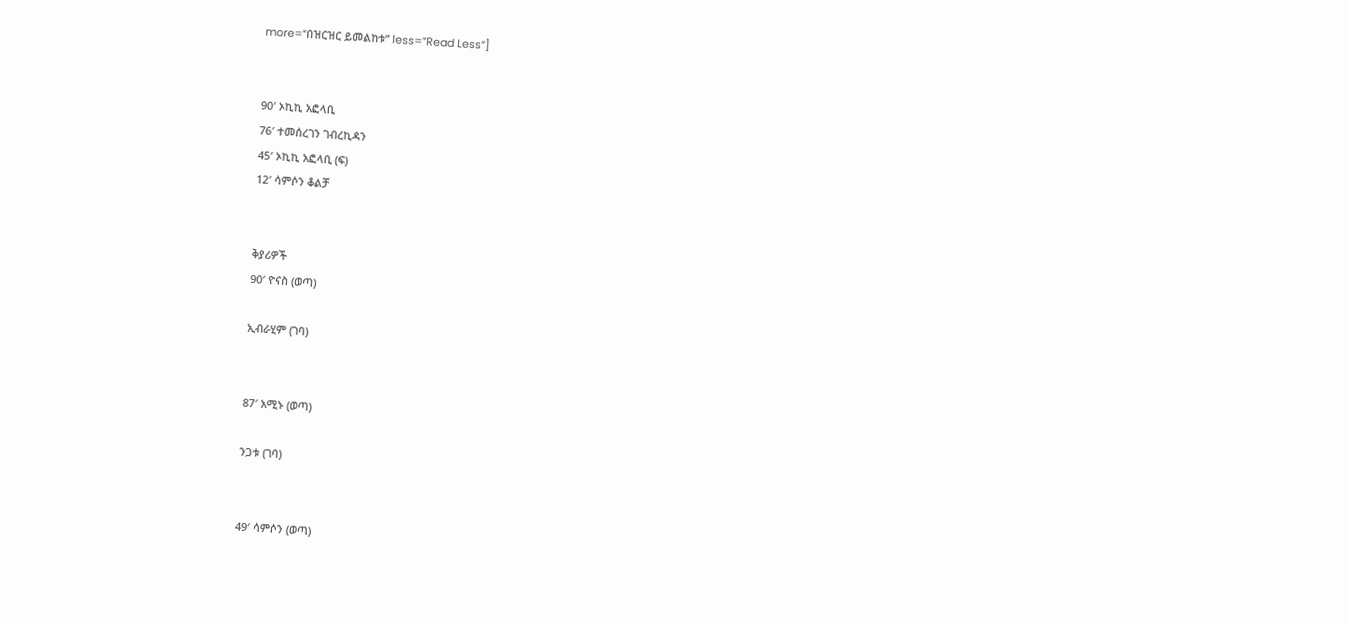more=”በዝርዝር ይመልከቱ” less=”Read Less”]


90′ ኦኪኪ አፎላቢ
76′ ተመሰረገን ገብረኪዳን
45′ ኦኪኪ አፎላቢ (ፍ)
12′ ሳምሶን ቆልቻ


ቅያሪዎች
90′ ዮናስ (ወጣ)

ኢብራሂም (ገባ)


87′ አሚኑ (ወጣ)

ንጋቱ (ገባ)


49′ ሳምሶን (ወጣ)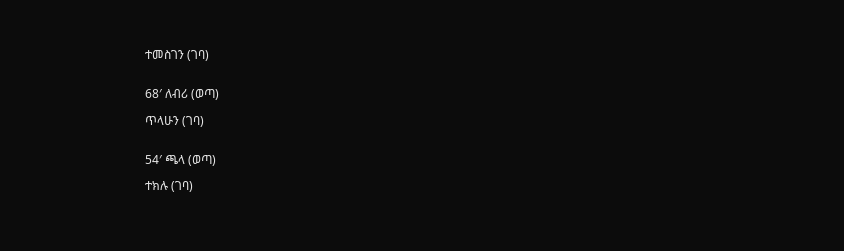ተመስገን (ገባ)


68′ ለብሪ (ወጣ)

ጥላሁን (ገባ)


54′ ጫላ (ወጣ)

ተክሉ (ገባ)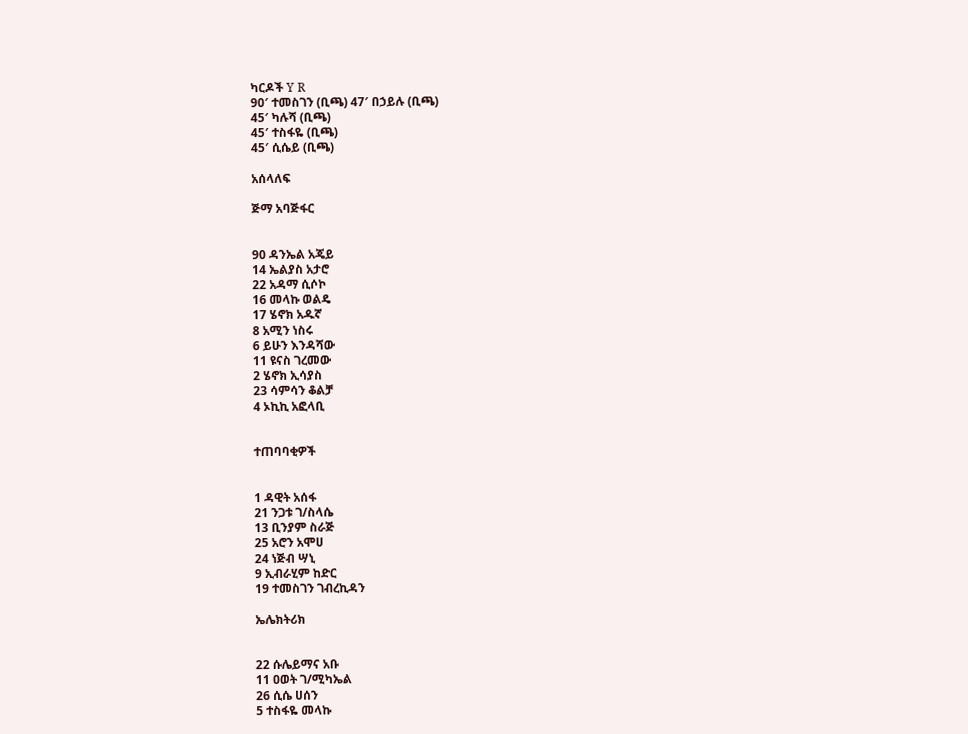ካርዶች Y R
90′ ተመስገን (ቢጫ) 47′ በኃይሉ (ቢጫ)
45′ ካሉሻ (ቢጫ)
45′ ተስፋዬ (ቢጫ)
45′ ሲሴይ (ቢጫ)

አሰላለፍ

ጅማ አባጅፋር


90 ዳንኤል አጄይ
14 ኤልያስ አታሮ
22 አዳማ ሲሶኮ
16 መላኩ ወልዴ
17 ሄኖክ አዱኛ
8 አሚን ነስሩ
6 ይሁን እንዳሻው
11 ዩናስ ገረመው
2 ሄኖክ ኢሳያስ
23 ሳምሳን ቆልቻ
4 ኦኪኪ አፎላቢ


ተጠባባቂዎች


1 ዳዊት አሰፋ
21 ንጋቱ ገ/ስላሴ
13 ቢንያም ስራጅ
25 አሮን አሞሀ
24 ነጅብ ሣኒ
9 ኢብራሂም ከድር
19 ተመስገን ገብረኪዳን

ኤሌክትሪክ


22 ሱሌይማና አቡ
11 ዐወት ገ/ሚካኤል
26 ሲሴ ሀሰን
5 ተስፋዬ መላኩ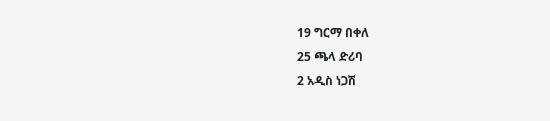19 ግርማ በቀለ
25 ጫላ ድሪባ
2 አዲስ ነጋሽ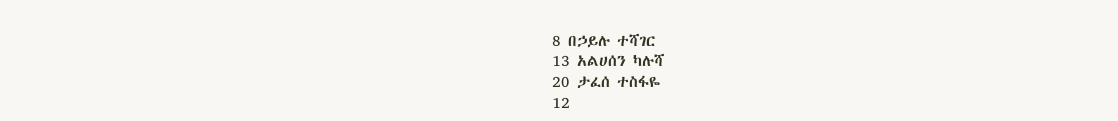8 በኃይሉ ተሻገር
13 አልሀሰን ካሉሻ
20 ታፈሰ ተስፋዬ
12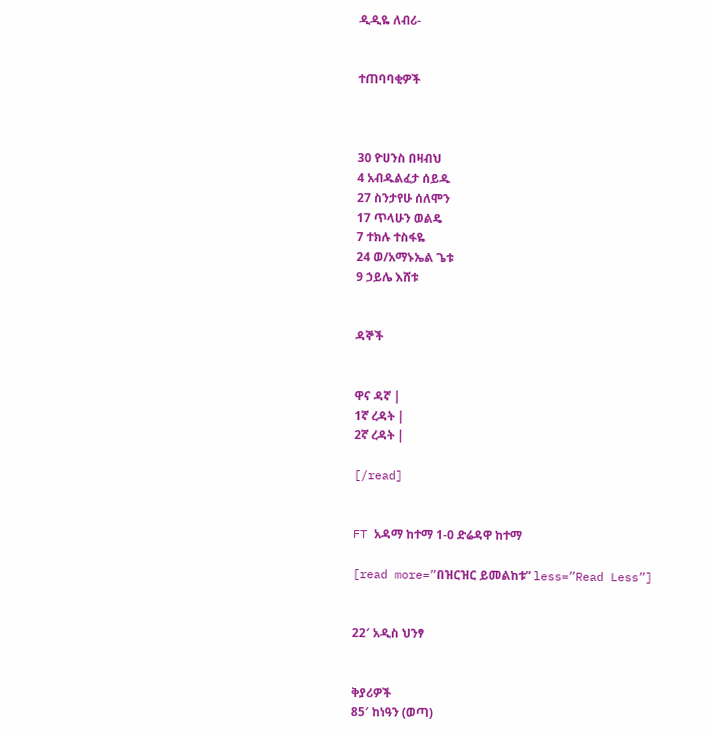ዲዲዬ ለብሪ-


ተጠባባቂዎች



30 ዮሀንስ በዛብህ
4 አብዱልፈታ ሰይዱ
27 ስንታየሁ ሰለሞን
17 ጥላሁን ወልዴ
7 ተክሉ ተስፋዬ
24 ወ/አማኑኤል ጌቱ
9 ኃይሌ እሸቱ


ዳኞች


ዋና ዳኛ |
1ኛ ረዳት |
2ኛ ረዳት |

[/read]


FT አዳማ ከተማ 1-0 ድሬዳዋ ከተማ

[read more=”በዝርዝር ይመልከቱ” less=”Read Less”]


22′ አዲስ ህንፃ


ቅያሪዎች
85′ ከነዓን (ወጣ)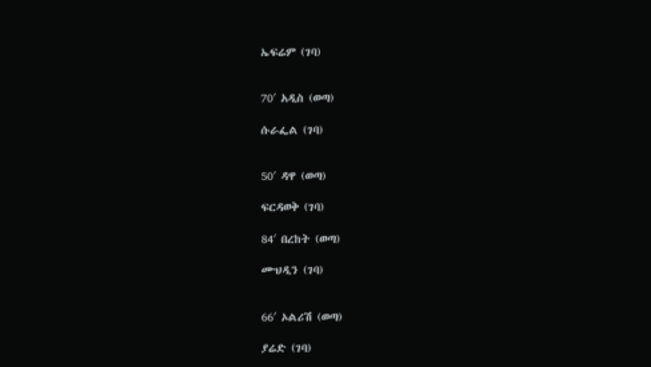ኤፍሬም (ገባ)


70′ አዲስ (ወጣ)

ሱራፌል (ገባ)


50′ ዳዋ (ወጣ)

ፍርዳወቅ (ገባ)

84′ በረከት (ወጣ)

ሙህዲን (ገባ)


66′ ኦልሪሽ (ወጣ)

ያሬድ (ገባ)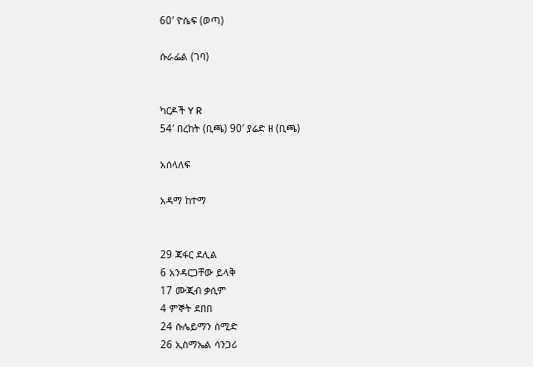60′ ዮሴፍ (ወጣ)

ሱራፌል (ገባ)


ካርዶች Y R
54′ በረከት (ቢጫ) 90′ ያሬድ ዘ (ቢጫ)

አሰላለፍ

አዳማ ከተማ


29 ጃፋር ደሊል
6 አንዳርጋቸው ይላቅ
17 ሙጂብ ቃሲም
4 ምኞት ደበበ
24 ሱሌይማን ሰሚድ
26 ኢስማኤል ሳንጋሪ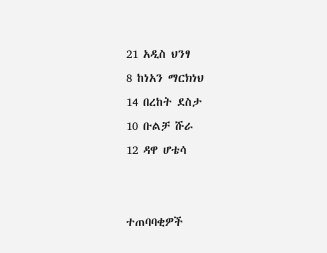21 አዲስ ህንፃ
8 ከነአን ማርክነህ
14 በረከት ደስታ
10 ቡልቻ ሹራ
12 ዳዋ ሆቴሳ


ተጠባባቂዎች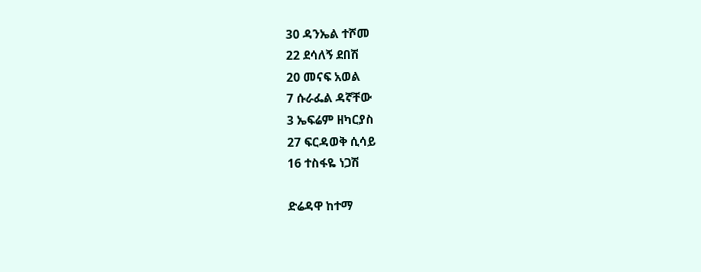30 ዳንኤል ተሾመ
22 ደሳለኝ ደበሽ
20 መናፍ አወል
7 ሱራፌል ዳኛቸው
3 ኤፍሬም ዘካርያስ
27 ፍርዳወቅ ሲሳይ
16 ተስፋዬ ነጋሽ

ድሬዳዋ ከተማ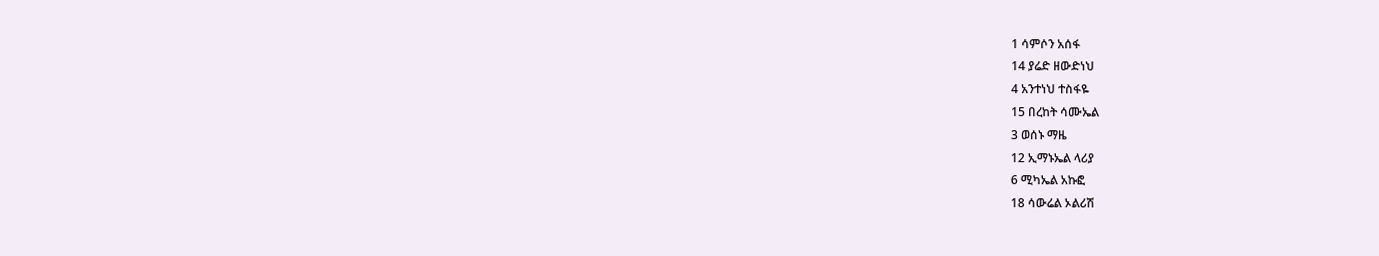1 ሳምሶን አሰፋ
14 ያሬድ ዘውድነህ
4 አንተነህ ተስፋዬ
15 በረከት ሳሙኤል
3 ወሰኑ ማዜ
12 ኢማኑኤል ላሪያ
6 ሚካኤል አኩፎ
18 ሳውሬል ኦልሪሽ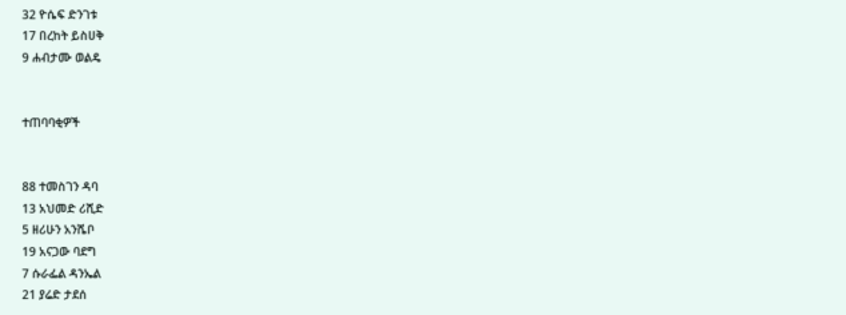32 ዮሴፍ ድንገቱ
17 በረከት ይስሀቅ
9 ሐብታሙ ወልዴ


ተጠባባቂዎች


88 ተመስገን ዳባ
13 አህመድ ሪሺድ
5 ዘሪሁን አንሼቦ
19 አናጋው ባደግ
7 ሱራፌል ዳንኤል
21 ያሬድ ታደሰ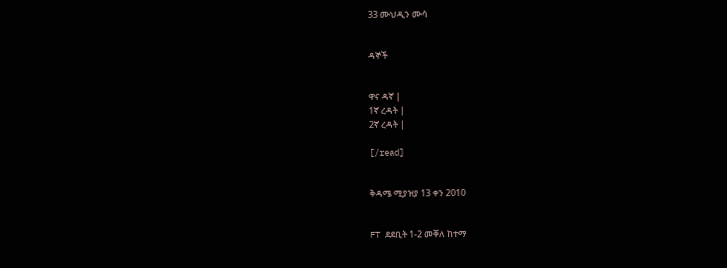33 ሙህዲን ሙሳ


ዳኞች


ዋና ዳኛ |
1ኛ ረዳት |
2ኛ ረዳት |

[/read]


ቅዳሜ ሚያዝያ 13 ቀን 2010


FT ደደቢት 1-2 መቐለ ከተማ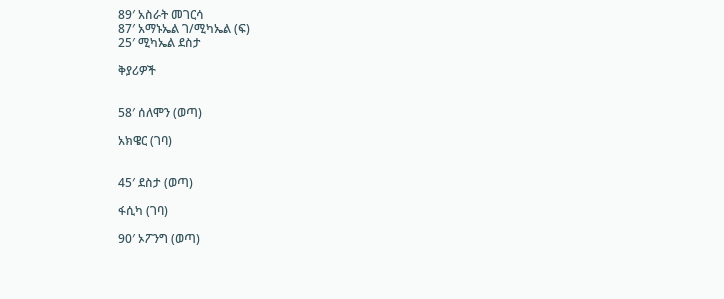89′ አስራት መገርሳ
87′ አማኑኤል ገ/ሚካኤል (ፍ)
25′ ሚካኤል ደስታ

ቅያሪዎች


58′ ሰለሞን (ወጣ)

አክዌር (ገባ)


45′ ደስታ (ወጣ)

ፋሲካ (ገባ)

90′ ኦፖንግ (ወጣ)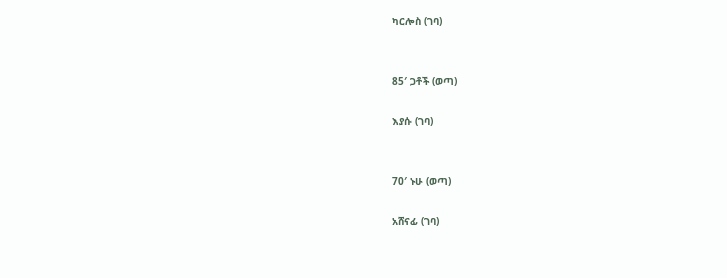ካርሎስ (ገባ)


85′ ጋቶች (ወጣ)

እያሱ (ገባ)


70′ ኑሁ (ወጣ)

አሸናፊ (ገባ)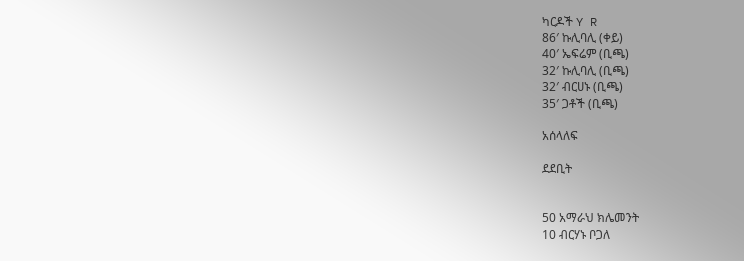ካርዶች Y R
86′ ኩሊባሊ (ቀይ)
40′ ኤፍሬም (ቢጫ)
32′ ኩሊባሊ (ቢጫ)
32′ ብርሀኑ (ቢጫ)
35′ ጋቶች (ቢጫ)

አሰላለፍ

ደደቢት


50 አማራህ ክሌመንት
10 ብርሃኑ ቦጋለ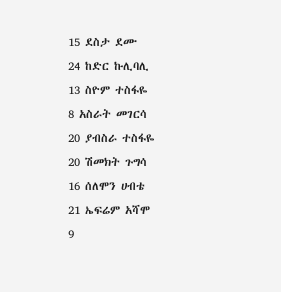15 ደስታ ደሙ
24 ከድር ኩሊባሊ
13 ስዮም ተስፋዬ
8 አስራት መገርሳ
20 ያብስራ ተስፋዬ
20 ሽመክት ጉግሳ
16 ሰለሞን ሀብቴ
21 ኤፍሬም አሻሞ
9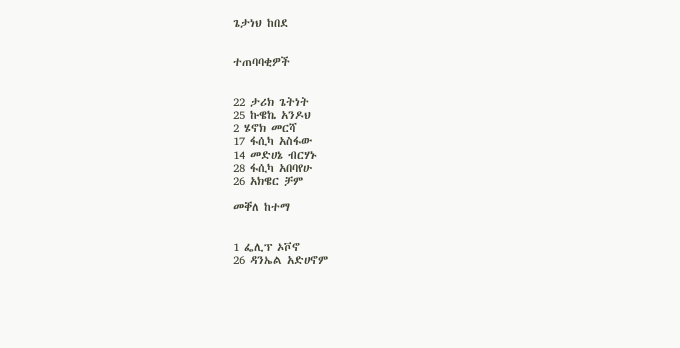ጌታነህ ከበደ


ተጠባባቂዎች


22 ታሪክ ጌትነት
25 ኩዌኬ አንዶህ
2 ሄኖክ መርሻ
17 ፋሲካ አስፋው
14 መድሀኔ ብርሃኑ
28 ፋሲካ አበባየሁ
26 አክዌር ቻም

መቐለ ከተማ


1 ፌሊፕ ኦቮኖ
26 ዳንኤል አድሀኖም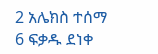2 አሌክስ ተሰማ
6 ፍቃዱ ደነቀ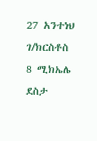27 አንተነህ ገ/ክርስቶስ
8 ሚክኤሌ ደስታ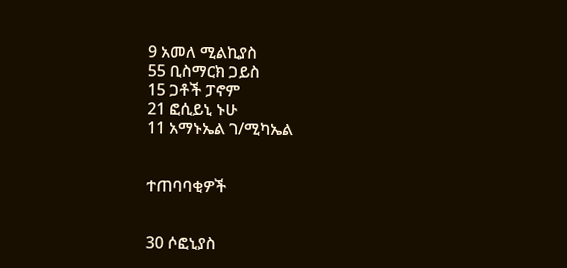9 አመለ ሚልኪያስ
55 ቢስማርክ ጋይስ
15 ጋቶች ፓኖም
21 ፎሲይኒ ኑሁ
11 አማኑኤል ገ/ሚካኤል


ተጠባባቂዎች


30 ሶፎኒያስ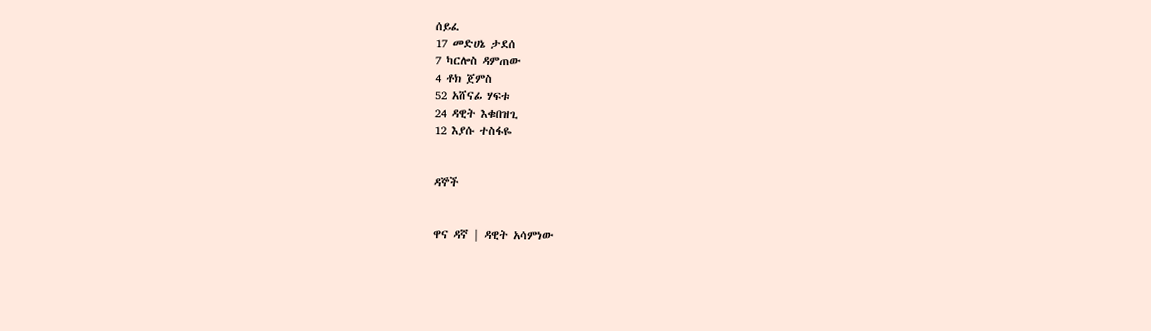ሰይፈ
17 መድሀኔ ታደሰ
7 ካርሎስ ዳምጠው
4 ቶክ ጀምስ
52 አሸናፊ ሃፍቱ
24 ዳዊት እቁበዝጊ
12 እያሱ ተስፋዬ


ዳኞች


ዋና ዳኛ | ዳዊት አሳምነው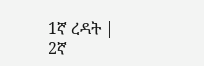1ኛ ረዳት |
2ኛ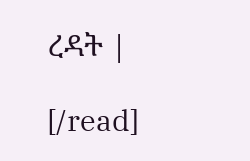ረዳት |

[/read]